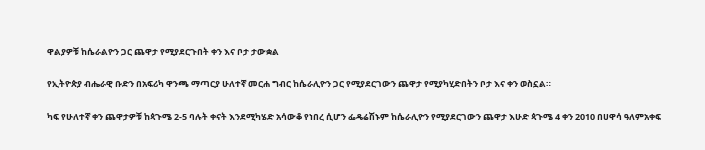ዋልያዎቹ ከሴራልዮን ጋር ጨዋታ የሚያደርጉበት ቀን እና ቦታ ታውቋል

የኢትዮጵያ ብሔራዊ ቡድን በአፍሪካ ዋንጫ ማጣርያ ሁለተኛ መርሐ ግብር ከሴራሊዮን ጋር የሚያደርገውን ጨዋታ የሚያካሂድበትን ቦታ እና ቀን ወስኗል።

ካፍ የሁለተኛ ቀን ጨዋታዎቹ ከጳጉሜ 2-5 ባሉት ቀናት እንደሚካሄድ አሳውቆ የነበረ ሲሆን ፌዴሬሽኑም ከሴራሊዮን የሚያደርገውን ጨዋታ እሁድ ጳጉሜ 4 ቀን 2010 በሀዋሳ ዓለምአቀፍ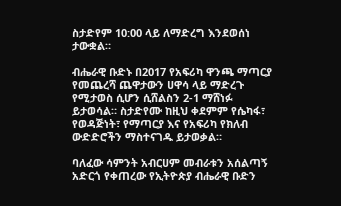ስታድየም 10:00 ላይ ለማድረግ እንደወሰነ ታውቋል።

ብሔራዊ ቡድኑ በ2017 የአፍሪካ ዋንጫ ማጣርያ የመጨረሻ ጨዋታውን ሀዋሳ ላይ ማድረጉ የሚታወስ ሲሆን ሲሸልስን 2-1 ማሸነፉ ይታወሳል። ስታድየሙ ከዚህ ቀደምም የሴካፋ፣ የወዳጅነት፣ የማጣርያ እና የአፍሪካ የክለብ ውድድሮችን ማስተናገዱ ይታወቃል።

ባለፈው ሳምንት አብርሀም መብራቱን አሰልጣኝ አድርጎ የቀጠረው የኢትዮጵያ ብሔራዊ ቡድን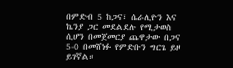በምድብ 5 ከጋና፣ ሴራሊዮን እና ኬንያ ጋር መደልደሉ የሚታወስ ሲሆን በመጀመርያ ጨዋታው በጋና 5-0 በመሸነፉ የምድቡን ግርጌ ይዞ ይገኛል።